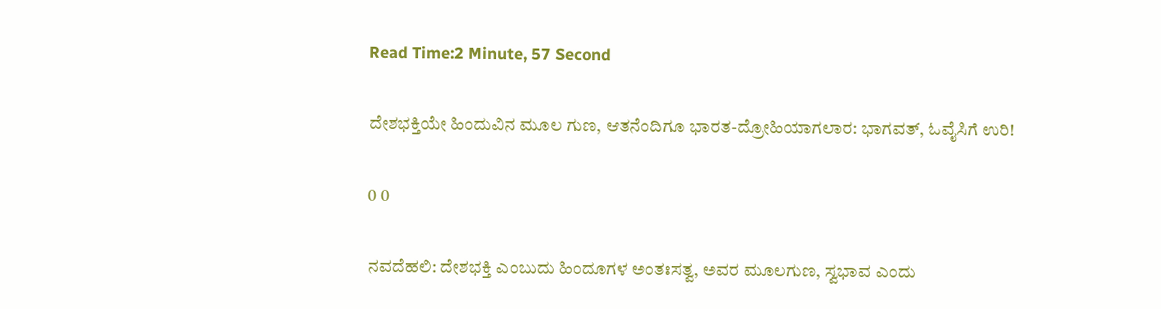Read Time:2 Minute, 57 Second

ದೇಶಭಕ್ತಿಯೇ ಹಿಂದುವಿನ ಮೂಲ ಗುಣ, ಆತನೆಂದಿಗೂ ಭಾರತ-ದ್ರೋಹಿಯಾಗಲಾರ: ಭಾಗವತ್, ಓವೈಸಿಗೆ ಉರಿ!

0 0

ನವದೆಹಲಿ: ದೇಶಭಕ್ತಿ ಎಂಬುದು ಹಿಂದೂಗಳ ಅಂತಃಸತ್ವ, ಅವರ ಮೂಲಗುಣ, ಸ್ವಭಾವ ಎಂದು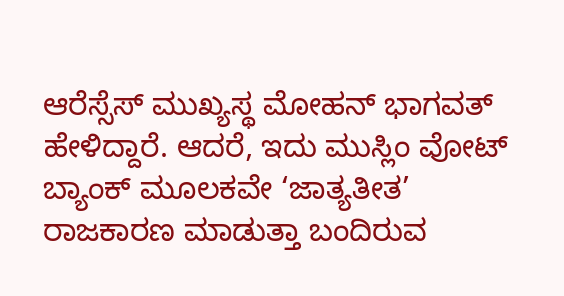ಆರೆಸ್ಸೆಸ್ ಮುಖ್ಯಸ್ಥ ಮೋಹನ್ ಭಾಗವತ್ ಹೇಳಿದ್ದಾರೆ. ಆದರೆ, ಇದು ಮುಸ್ಲಿಂ ವೋಟ್ ಬ್ಯಾಂಕ್ ಮೂಲಕವೇ ‘ಜಾತ್ಯತೀತ’ ರಾಜಕಾರಣ ಮಾಡುತ್ತಾ ಬಂದಿರುವ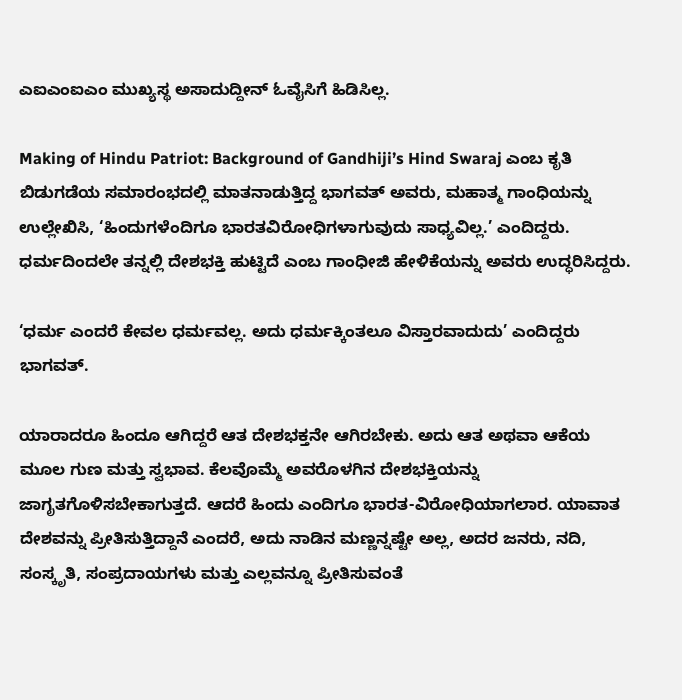ಎಐಎಂಐಎಂ ಮುಖ್ಯಸ್ಥ ಅಸಾದುದ್ದೀನ್ ಓವೈಸಿಗೆ ಹಿಡಿಸಿಲ್ಲ.

Making of Hindu Patriot: Background of Gandhiji’s Hind Swaraj ಎಂಬ ಕೃತಿ ಬಿಡುಗಡೆಯ ಸಮಾರಂಭದಲ್ಲಿ ಮಾತನಾಡುತ್ತಿದ್ದ ಭಾಗವತ್ ಅವರು, ಮಹಾತ್ಮ ಗಾಂಧಿಯನ್ನು ಉಲ್ಲೇಖಿಸಿ, ‘ಹಿಂದುಗಳೆಂದಿಗೂ ಭಾರತವಿರೋಧಿಗಳಾಗುವುದು ಸಾಧ್ಯವಿಲ್ಲ.’ ಎಂದಿದ್ದರು. ಧರ್ಮದಿಂದಲೇ ತನ್ನಲ್ಲಿ ದೇಶಭಕ್ತಿ ಹುಟ್ಟಿದೆ ಎಂಬ ಗಾಂಧೀಜಿ ಹೇಳಿಕೆಯನ್ನು ಅವರು ಉದ್ಧರಿಸಿದ್ದರು.

‘ಧರ್ಮ ಎಂದರೆ ಕೇವಲ ಧರ್ಮವಲ್ಲ. ಅದು ಧರ್ಮಕ್ಕಿಂತಲೂ ವಿಸ್ತಾರವಾದುದು’ ಎಂದಿದ್ದರು ಭಾಗವತ್.

ಯಾರಾದರೂ ಹಿಂದೂ ಆಗಿದ್ದರೆ ಆತ ದೇಶಭಕ್ತನೇ ಆಗಿರಬೇಕು. ಅದು ಆತ ಅಥವಾ ಆಕೆಯ ಮೂಲ ಗುಣ ಮತ್ತು ಸ್ವಭಾವ. ಕೆಲವೊಮ್ಮೆ ಅವರೊಳಗಿನ ದೇಶಭಕ್ತಿಯನ್ನು ಜಾಗೃತಗೊಳಿಸಬೇಕಾಗುತ್ತದೆ. ಆದರೆ ಹಿಂದು ಎಂದಿಗೂ ಭಾರತ-ವಿರೋಧಿಯಾಗಲಾರ. ಯಾವಾತ ದೇಶವನ್ನು ಪ್ರೀತಿಸುತ್ತಿದ್ದಾನೆ ಎಂದರೆ, ಅದು ನಾಡಿನ ಮಣ್ಣನ್ನಷ್ಟೇ ಅಲ್ಲ, ಅದರ ಜನರು, ನದಿ, ಸಂಸ್ಕೃತಿ, ಸಂಪ್ರದಾಯಗಳು ಮತ್ತು ಎಲ್ಲವನ್ನೂ ಪ್ರೀತಿಸುವಂತೆ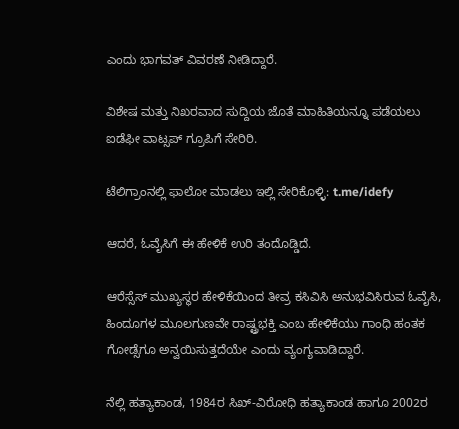ಎಂದು ಭಾಗವತ್ ವಿವರಣೆ ನೀಡಿದ್ದಾರೆ.

ವಿಶೇಷ ಮತ್ತು ನಿಖರವಾದ ಸುದ್ದಿಯ ಜೊತೆ ಮಾಹಿತಿಯನ್ನೂ ಪಡೆಯಲು ಐಡೆಫೀ ವಾಟ್ಸಪ್ ಗ್ರೂಪಿಗೆ ಸೇರಿರಿ.

ಟೆಲಿಗ್ರಾಂನಲ್ಲಿ ಫಾಲೋ ಮಾಡಲು ಇಲ್ಲಿ ಸೇರಿಕೊಳ್ಳಿ: t.me/idefy

ಆದರೆ, ಓವೈಸಿಗೆ ಈ ಹೇಳಿಕೆ ಉರಿ ತಂದೊಡ್ಡಿದೆ.

ಆರೆಸ್ಸೆಸ್ ಮುಖ್ಯಸ್ಥರ ಹೇಳಿಕೆಯಿಂದ ತೀವ್ರ ಕಸಿವಿಸಿ ಅನುಭವಿಸಿರುವ ಓವೈಸಿ, ಹಿಂದೂಗಳ ಮೂಲಗುಣವೇ ರಾಷ್ಟ್ರಭಕ್ತಿ ಎಂಬ ಹೇಳಿಕೆಯು ಗಾಂಧಿ ಹಂತಕ ಗೋಡ್ಸೆಗೂ ಅನ್ವಯಿಸುತ್ತದೆಯೇ ಎಂದು ವ್ಯಂಗ್ಯವಾಡಿದ್ದಾರೆ.

ನೆಲ್ಲಿ ಹತ್ಯಾಕಾಂಡ, 1984ರ ಸಿಖ್-ವಿರೋಧಿ ಹತ್ಯಾಕಾಂಡ ಹಾಗೂ 2002ರ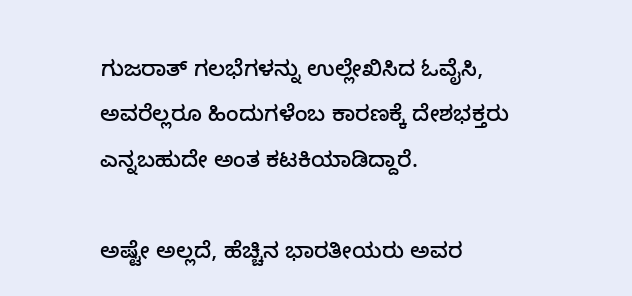ಗುಜರಾತ್ ಗಲಭೆಗಳನ್ನು ಉಲ್ಲೇಖಿಸಿದ ಓವೈಸಿ, ಅವರೆಲ್ಲರೂ ಹಿಂದುಗಳೆಂಬ ಕಾರಣಕ್ಕೆ ದೇಶಭಕ್ತರು ಎನ್ನಬಹುದೇ ಅಂತ ಕಟಕಿಯಾಡಿದ್ದಾರೆ.

ಅಷ್ಟೇ ಅಲ್ಲದೆ, ಹೆಚ್ಚಿನ ಭಾರತೀಯರು ಅವರ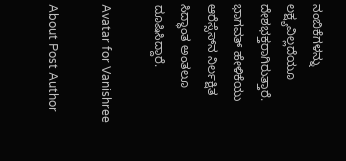ನಂಬಿಕೆಗಳನ್ನು ಲಕ್ಷ್ಯವಿಲ್ಲದೆಯೂ ದೇಶಭಕ್ತರಾಗಿರುತ್ತಾರೆ. ಭಾಗವತ್ ಹೇಳಿಕೆಯು ಆರೆಸ್ಸೆಸ್‌ನ ನಿರ್ಲಕ್ಷಿತ ಸಿದ್ಧಾಂತ ಅಂತಲೂ ದೂಷಿಸಿದ್ದಾರೆ.

Avatar for Vanishree

About Post Author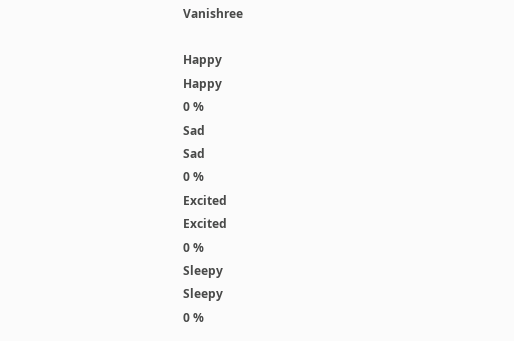Vanishree

Happy
Happy
0 %
Sad
Sad
0 %
Excited
Excited
0 %
Sleepy
Sleepy
0 %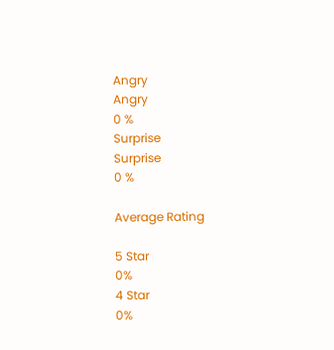Angry
Angry
0 %
Surprise
Surprise
0 %

Average Rating

5 Star
0%
4 Star
0%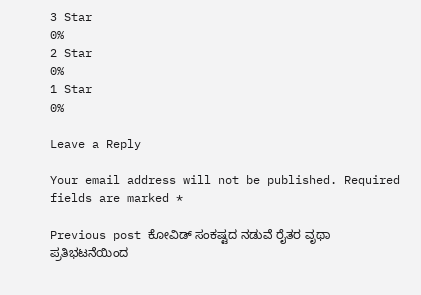3 Star
0%
2 Star
0%
1 Star
0%

Leave a Reply

Your email address will not be published. Required fields are marked *

Previous post ಕೋವಿಡ್ ಸಂಕಷ್ಟದ ನಡುವೆ ರೈತರ ವೃಥಾ ಪ್ರತಿಭಟನೆಯಿಂದ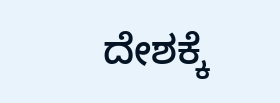ದೇಶಕ್ಕೆ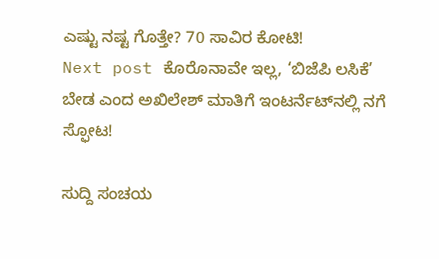ಎಷ್ಟು ನಷ್ಟ ಗೊತ್ತೇ? 70 ಸಾವಿರ ಕೋಟಿ!
Next post ಕೊರೊನಾವೇ ಇಲ್ಲ, ‘ಬಿಜೆಪಿ ಲಸಿಕೆ’ ಬೇಡ ಎಂದ ಅಖಿಲೇಶ್ ಮಾತಿಗೆ ಇಂಟರ್ನೆಟ್‌ನಲ್ಲಿ ನಗೆ ಸ್ಫೋಟ!

ಸುದ್ದಿ ಸಂಚಯ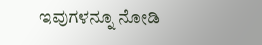ಇವುಗಳನ್ನೂ ನೋಡಿ